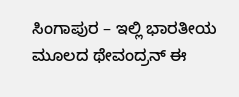ಸಿಂಗಾಪುರ – ಇಲ್ಲಿ ಭಾರತೀಯ ಮೂಲದ ಥೇವಂದ್ರನ್ ಈ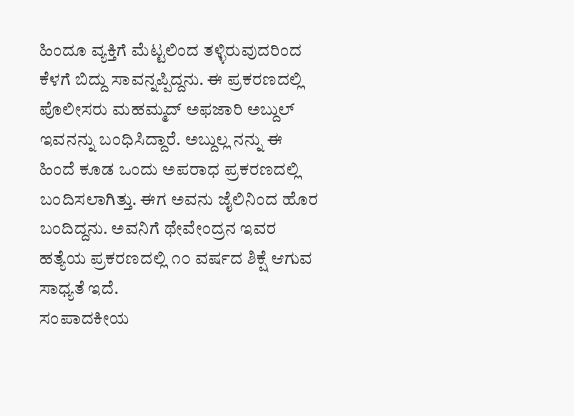ಹಿಂದೂ ವ್ಯಕ್ತಿಗೆ ಮೆಟ್ಟಲಿಂದ ತಳ್ಳಿರುವುದರಿಂದ ಕೆಳಗೆ ಬಿದ್ದು ಸಾವನ್ನಪ್ಪಿದ್ದನು. ಈ ಪ್ರಕರಣದಲ್ಲಿ ಪೊಲೀಸರು ಮಹಮ್ಮದ್ ಅಫಜಾರಿ ಅಬ್ದುಲ್ ಇವನನ್ನು ಬಂಧಿಸಿದ್ದಾರೆ. ಅಬ್ದುಲ್ಲ ನನ್ನು ಈ ಹಿಂದೆ ಕೂಡ ಒಂದು ಅಪರಾಧ ಪ್ರಕರಣದಲ್ಲಿ ಬಂದಿಸಲಾಗಿತ್ತು. ಈಗ ಅವನು ಜೈಲಿನಿಂದ ಹೊರ ಬಂದಿದ್ದನು. ಅವನಿಗೆ ಥೇವೇಂದ್ರನ ಇವರ ಹತ್ಯೆಯ ಪ್ರಕರಣದಲ್ಲಿ ೧೦ ವರ್ಷದ ಶಿಕ್ಷೆ ಆಗುವ ಸಾಧ್ಯತೆ ಇದೆ.
ಸಂಪಾದಕೀಯ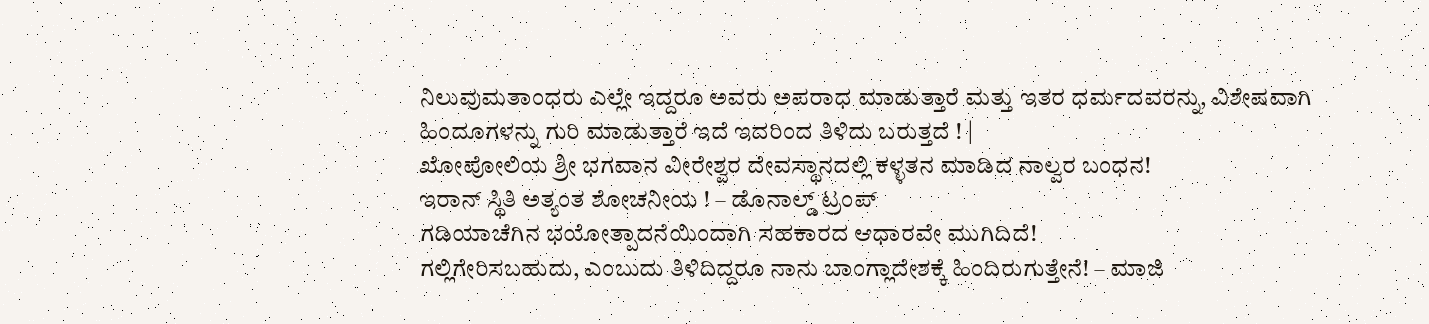ನಿಲುವುಮತಾಂಧರು ಎಲ್ಲೇ ಇದ್ದರೂ ಅವರು ಅಪರಾಧ ಮಾಡುತ್ತಾರೆ ಮತ್ತು ಇತರ ಧರ್ಮದವರನ್ನು, ವಿಶೇಷವಾಗಿ ಹಿಂದೂಗಳನ್ನು ಗುರಿ ಮಾಡುತ್ತಾರೆ ಇದೆ ಇದರಿಂದ ತಿಳಿದು ಬರುತ್ತದೆ ! |
ಖೋಪೋಲಿಯ ಶ್ರೀ ಭಗವಾನ ವೀರೇಶ್ವರ ದೇವಸ್ಥಾನದಲ್ಲಿ ಕಳ್ಳತನ ಮಾಡಿದ ನಾಲ್ವರ ಬಂಧನ!
ಇರಾನ್ ಸ್ಥಿತಿ ಅತ್ಯಂತ ಶೋಚನೀಯ ! – ಡೊನಾಲ್ಡ್ ಟ್ರಂಪ್
ಗಡಿಯಾಚೆಗಿನ ಭಯೋತ್ಪಾದನೆಯಿಂದಾಗಿ ಸಹಕಾರದ ಆಧಾರವೇ ಮುಗಿದಿದೆ!
ಗಲ್ಲಿಗೇರಿಸಬಹುದು, ಎಂಬುದು ತಿಳಿದಿದ್ದರೂ ನಾನು ಬಾಂಗ್ಲಾದೇಶಕ್ಕೆ ಹಿಂದಿರುಗುತ್ತೇನೆ! – ಮಾಜಿ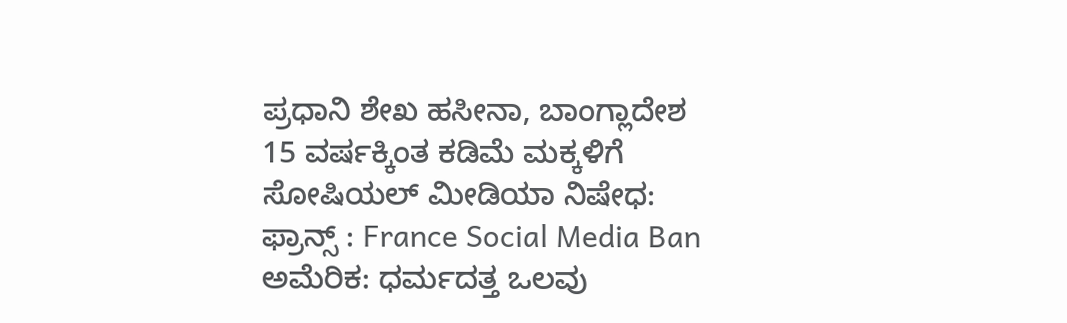ಪ್ರಧಾನಿ ಶೇಖ ಹಸೀನಾ, ಬಾಂಗ್ಲಾದೇಶ
15 ವರ್ಷಕ್ಕಿಂತ ಕಡಿಮೆ ಮಕ್ಕಳಿಗೆ ಸೋಷಿಯಲ್ ಮೀಡಿಯಾ ನಿಷೇಧ: ಫ್ರಾನ್ಸ್ : France Social Media Ban
ಅಮೆರಿಕ: ಧರ್ಮದತ್ತ ಒಲವು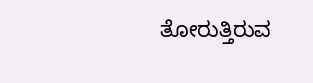ತೋರುತ್ತಿರುವ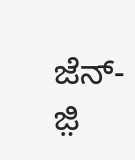ಜೆನ್-ಜ಼ಿ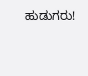ಹುಡುಗರು!